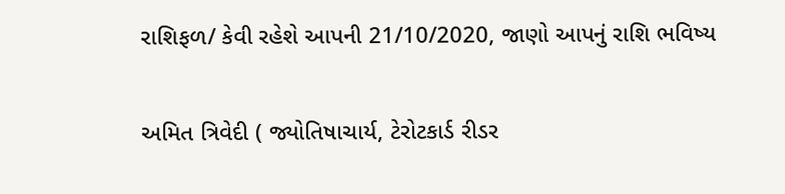રાશિફળ/ કેવી રહેશે આપની 21/10/2020, જાણો આપનું રાશિ ભવિષ્ય

અમિત ત્રિવેદી ( જ્યોતિષાચાર્ય, ટેરોટકાર્ડ રીડર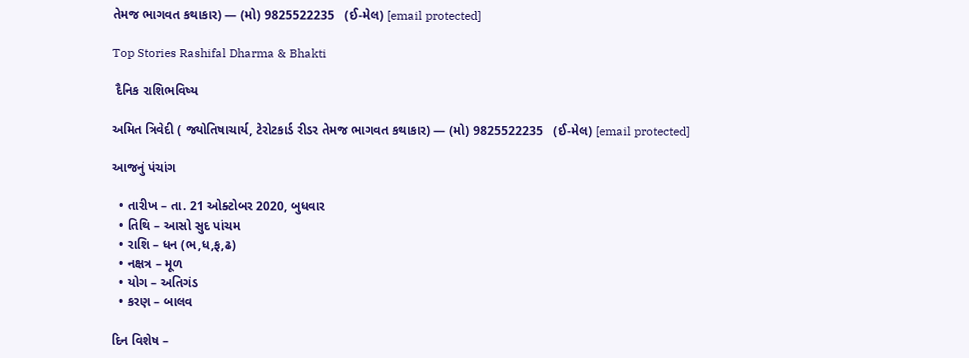તેમજ ભાગવત કથાકાર) — (મો) 9825522235   (ઈ-મેલ) [email protected]

Top Stories Rashifal Dharma & Bhakti

 દૈનિક રાશિભવિષ્ય

અમિત ત્રિવેદી ( જ્યોતિષાચાર્ય, ટેરોટકાર્ડ રીડર તેમજ ભાગવત કથાકાર) — (મો) 9825522235   (ઈ-મેલ) [email protected]

આજનું પંચાંગ

  • તારીખ – તા. 21 ઓક્ટોબર 2020, બુધવાર
  • તિથિ – આસો સુદ પાંચમ
  • રાશિ – ધન (ભ,ધ,ફ,ઢ)
  • નક્ષત્ર – મૂળ
  • યોગ – અતિગંડ
  • કરણ – બાલવ

દિન વિશેષ –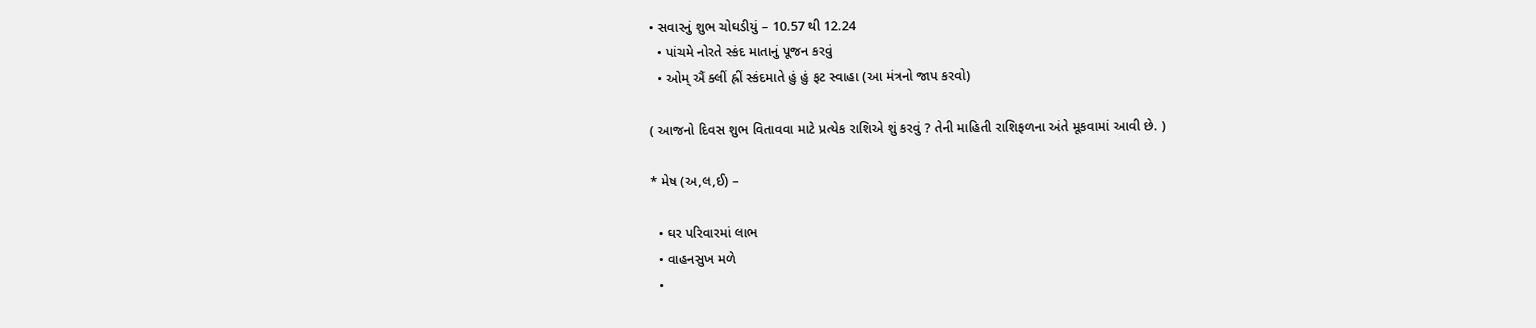• સવારનું શુભ ચોઘડીયું – 10.57 થી 12.24
  • પાંચમે નોરતે સ્કંદ માતાનું પૂજન કરવું
  • ઓમ્ ઐં ક્લીં હ્રીં સ્કંદમાતે હું હું ફટ સ્વાહા (આ મંત્રનો જાપ કરવો)

( આજનો દિવસ શુભ વિતાવવા માટે પ્રત્યેક રાશિએ શું કરવું ? તેની માહિતી રાશિફળના અંતે મૂકવામાં આવી છે. )

* મેષ (અ,લ,ઈ) –

  • ઘર પરિવારમાં લાભ
  • વાહનસુખ મળે
  •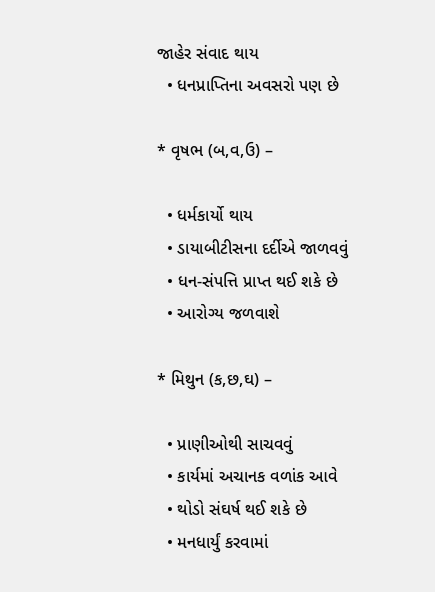જાહેર સંવાદ થાય
  • ધનપ્રાપ્તિના અવસરો પણ છે

* વૃષભ (બ,વ,ઉ) –

  • ધર્મકાર્યો થાય
  • ડાયાબીટીસના દર્દીએ જાળવવું
  • ધન-સંપત્તિ પ્રાપ્ત થઈ શકે છે
  • આરોગ્ય જળવાશે

* મિથુન (ક,છ,ઘ) –

  • પ્રાણીઓથી સાચવવું
  • કાર્યમાં અચાનક વળાંક આવે
  • થોડો સંઘર્ષ થઈ શકે છે
  • મનધાર્યું કરવામાં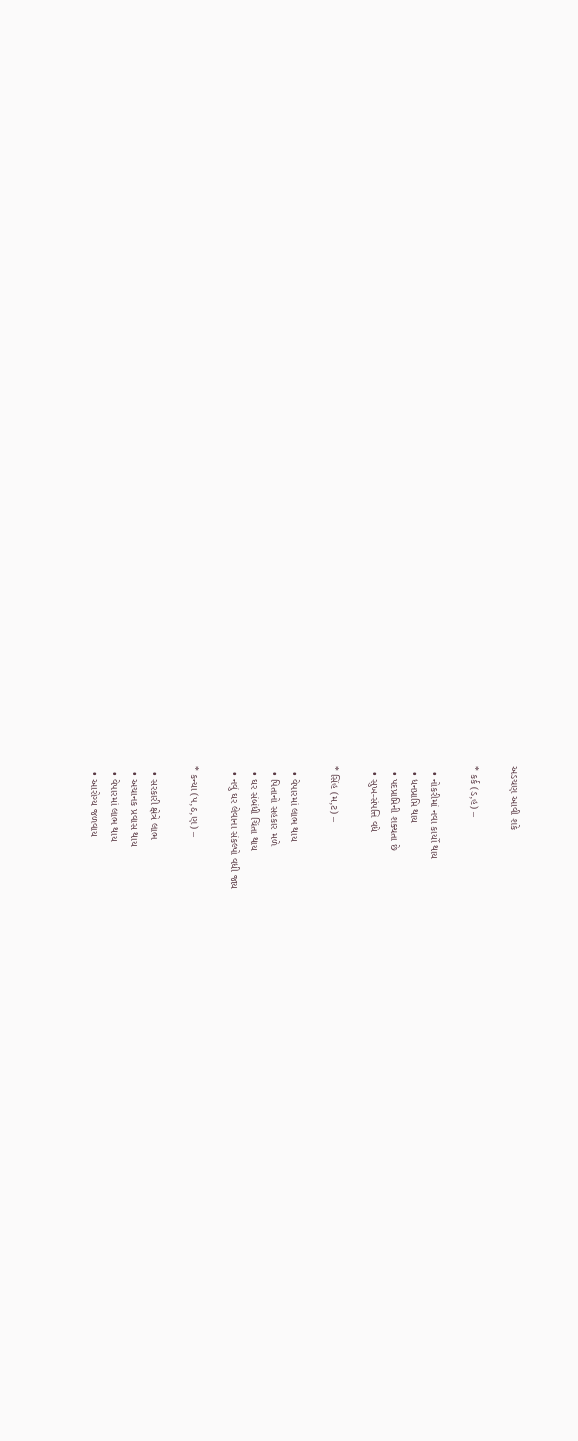અડચણ આવી શકે

* કર્ક (ડ,હ) –

  • નોકરીમાં નવા કાર્યો થાય
  • ધનપ્રાપ્તિ થાય
  • પદપ્રાપ્તિની શક્યતા છે
  • સુખ-સંપત્તિ વધે

* સિંહ (મ,ટ) –

  • વેપારમાં લાભ થાય
  • પિતાનો સહકાર મળે
  • ઘર સંબંધી ચિંતા થાય
  • નવું ઘર લેવાના સંકલ્પો વધી જાય

* કન્યા (પ,ઠ,ણ) –

  • સરકારી ક્ષેત્રે લાભ
  • અચાનક પ્રવાસ થાય
  • વેપારમાં લાભ થાય
  • આરોગ્ય જળવાય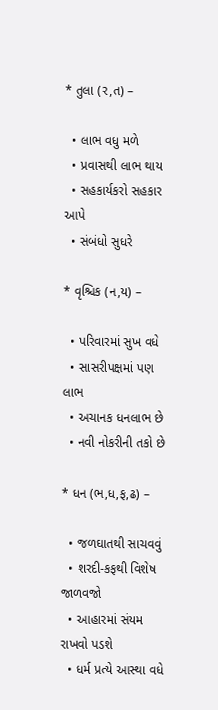* તુલા (ર,ત) –

  • લાભ વધુ મળે
  • પ્રવાસથી લાભ થાય
  • સહકાર્યકરો સહકાર આપે
  • સંબંધો સુધરે

* વૃશ્ચિક (ન,ય) –

  • પરિવારમાં સુખ વધે
  • સાસરીપક્ષમાં પણ લાભ
  • અચાનક ધનલાભ છે
  • નવી નોકરીની તકો છે

* ધન (ભ,ધ,ફ,ઢ) –

  • જળઘાતથી સાચવવું
  • શરદી-કફથી વિશેષ જાળવજો
  • આહારમાં સંયમ રાખવો પડશે
  • ધર્મ પ્રત્યે આસ્થા વધે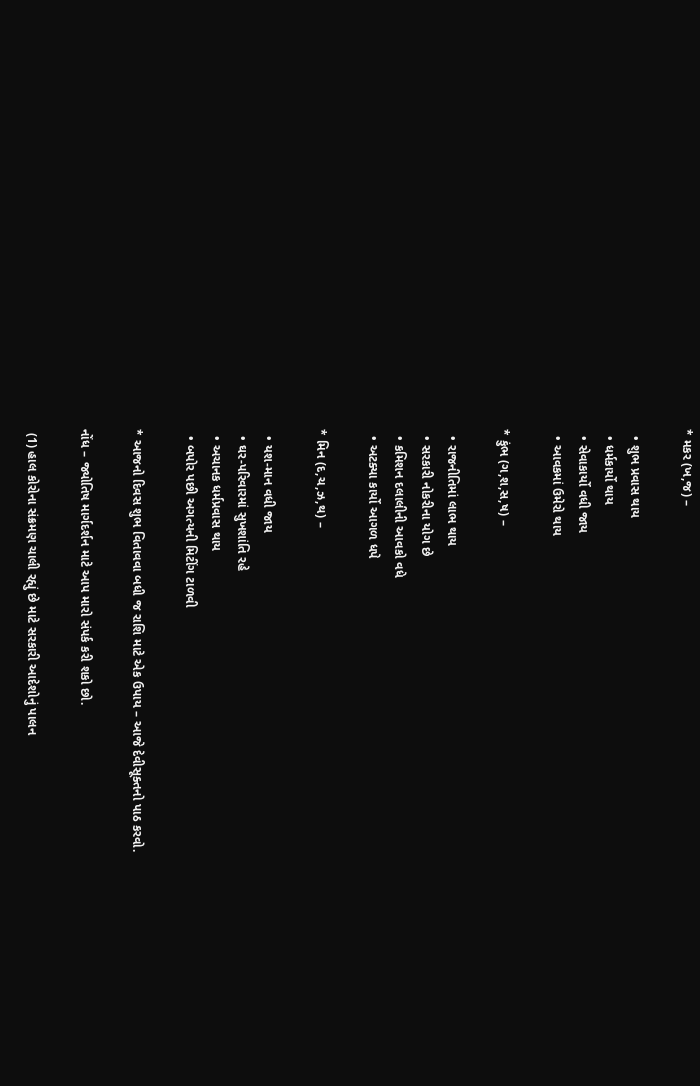* મકર (ખ,જ) –

  • શુભ પ્રવાસ થાય
  • ધર્મકાર્યો થાય
  • સેવાકાર્યો વધી જાય
  • આવકમાં ઉમેરો થાય

* કુંભ (ગ,શ,સ,ષ) –

  • રાજનીતિમાં લાભ થાય
  • સરકારી નોકરીના યોગ છે
  • કમિશન દલાલીની આવકો વધે
  • અટક્યા કાર્યો આગળ ધપે

* મિન (દ,ચ,ઝ,થ) –

  • યશ-માન વધી જાય
  • ઘર-પરિવારમાં સુખશાંતિ રહે
  • અચાનક ધર્મપ્રવાસ થાય
  • બપોર પછી અગત્યની મિટીંગ ટાળવી

* આજનો દિવસ શુભ વિતાવવા બધી જ રાશિ માટે એક ઉપાય – આજે દેવીસૂક્તનો પાઠ કરવો.

નોંધ – જ્યોતિષ માર્ગદર્શન માટે આપ મારો સંપર્ક કરી શકો છો.

 (1) હાલ કોરોના સંક્રમણ ચાલી રહ્યું છે માટે સરકારી આદેશોનું પાલન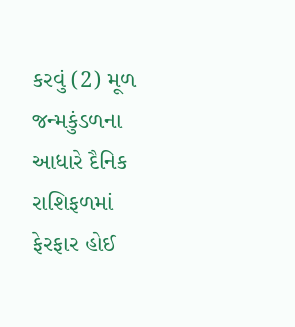કરવું (2) મૂળ જન્મકુંડળના આધારે દૈનિક રાશિફળમાં ફેરફાર હોઈ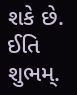શકે છે. ઈતિ શુભમ્.